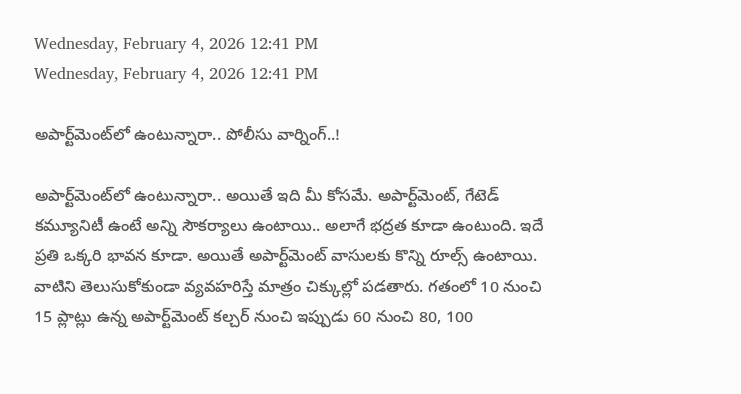Wednesday, February 4, 2026 12:41 PM
Wednesday, February 4, 2026 12:41 PM

అపార్ట్‌మెంట్‌లో ఉంటున్నారా.. పోలీసు వార్నింగ్..!

అపార్ట్‌మెంట్‌లో ఉంటున్నారా.. అయితే ఇది మీ కోసమే. అపార్ట్‌మెంట్, గేటెడ్ కమ్యూనిటీ ఉంటే అన్ని సౌకర్యాలు ఉంటాయి.. అలాగే భద్రత కూడా ఉంటుంది. ఇదే ప్రతి ఒక్కరి భావన కూడా. అయితే అపార్ట్‌మెంట్ వాసులకు కొన్ని రూల్స్ ఉంటాయి. వాటిని తెలుసుకోకుండా వ్యవహరిస్తే మాత్రం చిక్కుల్లో పడతారు. గతంలో 10 నుంచి 15 ప్లాట్లు ఉన్న అపార్ట్‌మెంట్‌ కల్చర్ నుంచి ఇప్పుడు 60 నుంచి 80, 100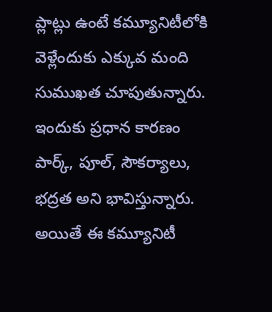ప్లాట్లు ఉంటే కమ్యూనిటీలోకి వెళ్లేందుకు ఎక్కువ మంది సుముఖత చూపుతున్నారు. ఇందుకు ప్రధాన కారణం పార్క్, పూల్, సౌకర్యాలు, భద్రత అని భావిస్తున్నారు. అయితే ఈ కమ్యూనిటీ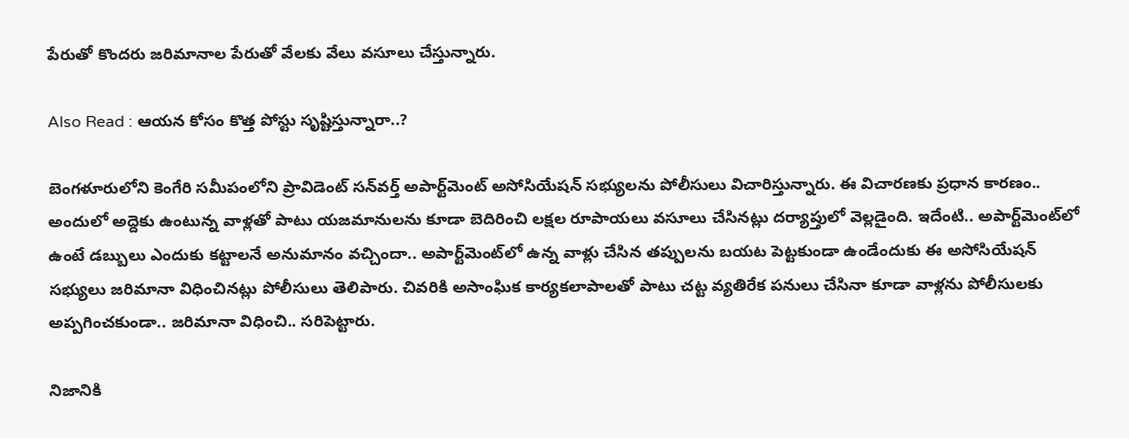పేరుతో కొందరు జరిమానాల పేరుతో వేలకు వేలు వసూలు చేస్తున్నారు.

Also Read : ఆయన కోసం కొత్త పోస్టు సృష్టిస్తున్నారా..?

బెంగళూరులోని కెంగేరి సమీపంలోని ప్రావిడెంట్ సన్‌వర్త్ అపార్ట్‌మెంట్‌ అసోసియేషన్ సభ్యులను పోలీసులు విచారిస్తున్నారు. ఈ విచారణకు ప్రధాన కారణం.. అందులో అద్దెకు ఉంటున్న వాళ్లతో పాటు యజమానులను కూడా బెదిరించి లక్షల రూపాయలు వసూలు చేసినట్లు దర్యాప్తులో వెల్లడైంది. ఇదేంటి.. అపార్ట్‌మెంట్‌లో ఉంటే డబ్బులు ఎందుకు కట్టాలనే అనుమానం వచ్చిందా.. అపార్ట్‌మెంట్‌లో ఉన్న వాళ్లు చేసిన తప్పులను బయట పెట్టకుండా ఉండేందుకు ఈ అసోసియేషన్ సభ్యులు జరిమానా విధించినట్లు పోలీసులు తెలిపారు. చివరికి అసాంఘిక కార్యకలాపాలతో పాటు చట్ట వ్యతిరేక పనులు చేసినా కూడా వాళ్లను పోలీసులకు అప్పగించకుండా.. జరిమానా విధించి.. సరిపెట్టారు.

నిజానికి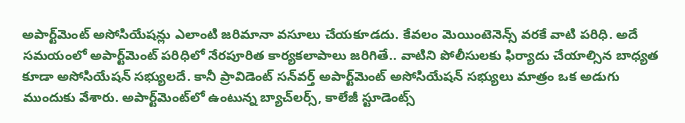అపార్ట్‌మెంట్‌ అసోసియేషన్లు ఎలాంటి జరిమానా వసూలు చేయకూడదు. కేవలం మెయింటెనెన్స్‌ వరకే వాటి పరిధి. అదే సమయంలో అపార్ట్‌మెంట్ పరిధిలో నేరపూరిత కార్యకలాపాలు జరిగితే.. వాటిని పోలీసులకు ఫిర్యాదు చేయాల్సిన బాధ్యత కూడా అసోసియేషన్ సభ్యులదే. కానీ ప్రావిడెంట్ సన్‌వర్త్ అపార్ట్‌మెంట్‌ అసోసియేషన్ సభ్యులు మాత్రం ఒక అడుగు ముందుకు వేశారు. అపార్ట్‌మెంట్‌లో ఉంటున్న బ్యాచ్‌లర్స్, కాలేజీ స్టూడెంట్స్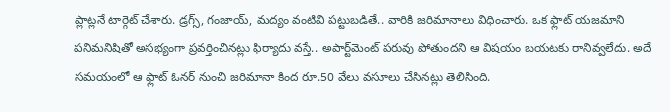ప్లాట్లనే టార్గెట్ చేశారు. డ్రగ్స్, గంజాయ్, మద్యం వంటివి పట్టుబడితే.. వారికి జరిమానాలు విధించారు. ఒక ఫ్లాట్ యజమాని పనిమనిషితో అసభ్యంగా ప్రవర్తించినట్లు ఫిర్యాదు వస్తే.. అపార్ట్‌మెంట్ పరువు పోతుందని ఆ విషయం బయటకు రానివ్వలేదు. అదే సమయంలో ఆ ఫ్లాట్ ఓనర్ నుంచి జరిమానా కింద రూ.50 వేలు వసూలు చేసినట్లు తెలిసింది.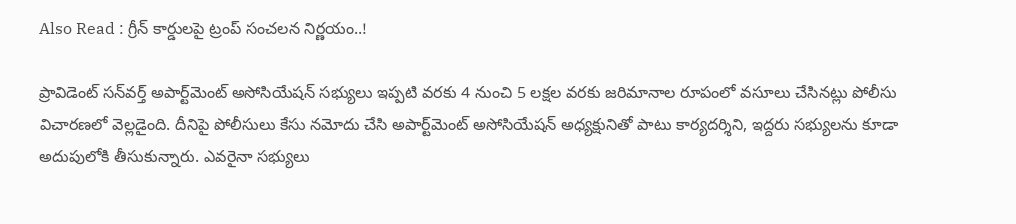Also Read : గ్రీన్ కార్డులపై ట్రంప్ సంచలన నిర్ణయం..!

ప్రావిడెంట్ సన్‌వర్త్ అపార్ట్‌మెంట్‌ అసోసియేషన్ సభ్యులు ఇప్పటి వరకు 4 నుంచి 5 లక్షల వరకు జరిమానాల రూపంలో వసూలు చేసినట్లు పోలీసు విచారణలో వెల్లడైంది. దీనిపై పోలీసులు కేసు నమోదు చేసి అపార్ట్‌మెంట్ అసోసియేషన్ అధ్యక్షునితో పాటు కార్యదర్శిని, ఇద్దరు సభ్యులను కూడా అదుపులోకి తీసుకున్నారు. ఎవరైనా సభ్యులు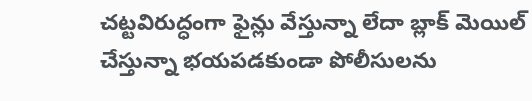చట్టవిరుద్ధంగా ఫైన్లు వేస్తున్నా లేదా బ్లాక్ మెయిల్ చేస్తున్నా భయపడకుండా పోలీసులను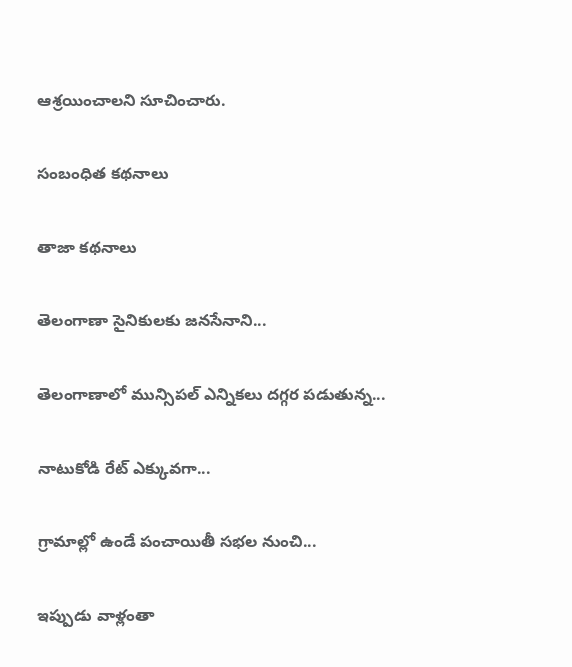ఆశ్రయించాలని సూచించారు.

సంబంధిత కథనాలు

తాజా కథనాలు

తెలంగాణా సైనికులకు జనసేనాని...

తెలంగాణాలో మున్సిపల్ ఎన్నికలు దగ్గర పడుతున్న...

నాటుకోడి రేట్ ఎక్కువగా...

గ్రామాల్లో ఉండే పంచాయితీ సభల నుంచి...

ఇప్పుడు వాళ్లంతా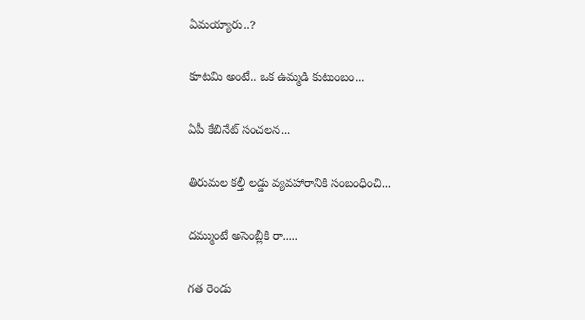ఏమయ్యారు..?

కూటమి అంటే.. ఒక ఉమ్మడి కుటుంబం...

ఏపీ కేబినేట్ సంచలన...

తిరుమల కల్తీ లడ్డు వ్యవహారానికి సంబంధించి...

దమ్ముంటే అసెంబ్లీకి రా.....

గత రెండు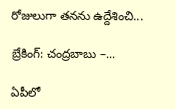రోజులుగా తనను ఉద్దేశించి...

బ్రేకింగ్: చంద్రబాబు –...

ఏపీలో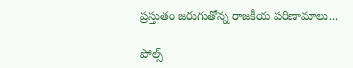ప్రస్తుతం జరుగుతోన్న రాజకీయ పరిణామాలు...

పోల్స్